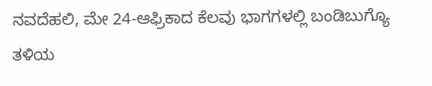ನವದೆಹಲಿ, ಮೇ 24-ಆಫ್ರಿಕಾದ ಕೆಲವು ಭಾಗಗಳಲ್ಲಿ ಬಂಡಿಬುಗ್ಯೊ ತಳಿಯ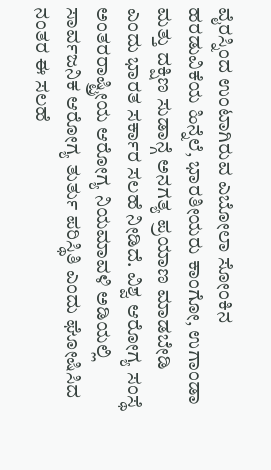ವೈರಸ್ನಿಂದ ಉಂಟಾಗಿರುವ ಎಬೋಲಾ ಸೋಂಕಿನ ಹರಡುವಿಕೆಯ ಹಿನ್ನೆಲೆ, ಭಾರತೀಯರು ಕಾಂಗೋ, ಉಗಾಂಡಾ ಮತ್ತು ದಕ್ಷಿಣ ಸುಡಾನ್ಗೆ ಅನಗತ್ಯ ಪ್ರಯಾಣ ಮಾಡಬೇಡಿ ಎಂದು ಭಾರತ ಸರ್ಕಾರ ಸಲಹೆ ನೀಡಿದೆ. ವಿಶ್ವ ಆರೋಗ್ಯ ಸಂಸ್ಥೆ ಅಂತರರಾಷ್ಟ್ರೀಯ ಆರೋಗ್ಯ ನಿಯಮಾವಳಿ ಅಡಿಯಲ್ಲಿ ಸಾರ್ವಜನಿಕ ಆರೋಗ್ಯ ತುರ್ತು ಪರಿಸ್ಥಿತಿ ಎಂದು ಘೋಷಿಸಿದ ನಂತರ ಈ ಸಲಹೆ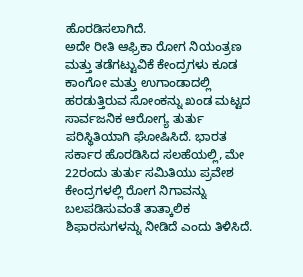ಹೊರಡಿಸಲಾಗಿದೆ.
ಅದೇ ರೀತಿ ಆಫ್ರಿಕಾ ರೋಗ ನಿಯಂತ್ರಣ ಮತ್ತು ತಡೆಗಟ್ಟುವಿಕೆ ಕೇಂದ್ರಗಳು ಕೂಡ ಕಾಂಗೋ ಮತ್ತು ಉಗಾಂಡಾದಲ್ಲಿ ಹರಡುತ್ತಿರುವ ಸೋಂಕನ್ನು ಖಂಡ ಮಟ್ಟದ ಸಾರ್ವಜನಿಕ ಆರೋಗ್ಯ ತುರ್ತು ಪರಿಸ್ಥಿತಿಯಾಗಿ ಘೋಷಿಸಿದೆ. ಭಾರತ ಸರ್ಕಾರ ಹೊರಡಿಸಿದ ಸಲಹೆಯಲ್ಲಿ, ಮೇ 22ರಂದು ತುರ್ತು ಸಮಿತಿಯು ಪ್ರವೇಶ ಕೇಂದ್ರಗಳಲ್ಲಿ ರೋಗ ನಿಗಾವನ್ನು ಬಲಪಡಿಸುವಂತೆ ತಾತ್ಕಾಲಿಕ ಶಿಫಾರಸುಗಳನ್ನು ನೀಡಿದೆ ಎಂದು ತಿಳಿಸಿದೆ.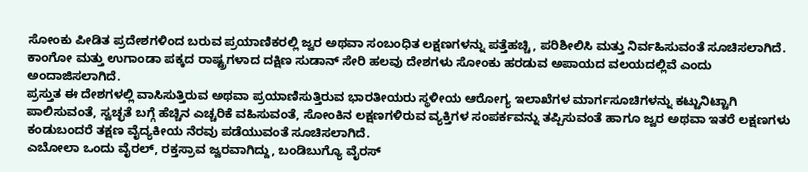ಸೋಂಕು ಪೀಡಿತ ಪ್ರದೇಶಗಳಿಂದ ಬರುವ ಪ್ರಯಾಣಿಕರಲ್ಲಿ ಜ್ವರ ಅಥವಾ ಸಂಬಂಧಿತ ಲಕ್ಷಣಗಳನ್ನು ಪತ್ತೆಹಚ್ಚಿ, ಪರಿಶೀಲಿಸಿ ಮತ್ತು ನಿರ್ವಹಿಸುವಂತೆ ಸೂಚಿಸಲಾಗಿದೆ.
ಕಾಂಗೋ ಮತ್ತು ಉಗಾಂಡಾ ಪಕ್ಕದ ರಾಷ್ಟ್ರಗಳಾದ ದಕ್ಷಿಣ ಸುಡಾನ್ ಸೇರಿ ಹಲವು ದೇಶಗಳು ಸೋಂಕು ಹರಡುವ ಅಪಾಯದ ವಲಯದಲ್ಲಿವೆ ಎಂದು ಅಂದಾಜಿಸಲಾಗಿದೆ.
ಪ್ರಸ್ತುತ ಈ ದೇಶಗಳಲ್ಲಿ ವಾಸಿಸುತ್ತಿರುವ ಅಥವಾ ಪ್ರಯಾಣಿಸುತ್ತಿರುವ ಭಾರತೀಯರು ಸ್ಥಳೀಯ ಆರೋಗ್ಯ ಇಲಾಖೆಗಳ ಮಾರ್ಗಸೂಚಿಗಳನ್ನು ಕಟ್ಟುನಿಟ್ಟಾಗಿ ಪಾಲಿಸುವಂತೆ, ಸ್ವಚ್ಛತೆ ಬಗ್ಗೆ ಹೆಚ್ಚಿನ ಎಚ್ಚರಿಕೆ ವಹಿಸುವಂತೆ, ಸೋಂಕಿನ ಲಕ್ಷಣಗಳಿರುವ ವ್ಯಕ್ತಿಗಳ ಸಂಪರ್ಕವನ್ನು ತಪ್ಪಿಸುವಂತೆ ಹಾಗೂ ಜ್ವರ ಅಥವಾ ಇತರೆ ಲಕ್ಷಣಗಳು ಕಂಡುಬಂದರೆ ತಕ್ಷಣ ವೈದ್ಯಕೀಯ ನೆರವು ಪಡೆಯುವಂತೆ ಸೂಚಿಸಲಾಗಿದೆ.
ಎಬೋಲಾ ಒಂದು ವೈರಲ್, ರಕ್ತಸ್ರಾವ ಜ್ವರವಾಗಿದ್ದು, ಬಂಡಿಬುಗ್ಯೊ ವೈರಸ್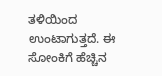ತಳಿಯಿಂದ ಉಂಟಾಗುತ್ತದೆ. ಈ ಸೋಂಕಿಗೆ ಹೆಚ್ಚಿನ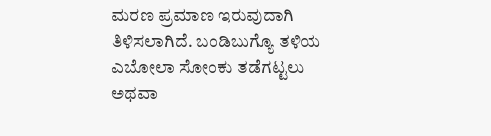ಮರಣ ಪ್ರಮಾಣ ಇರುವುದಾಗಿ ತಿಳಿಸಲಾಗಿದೆ. ಬಂಡಿಬುಗ್ಯೊ ತಳಿಯ ಎಬೋಲಾ ಸೋಂಕು ತಡೆಗಟ್ಟಲು ಅಥವಾ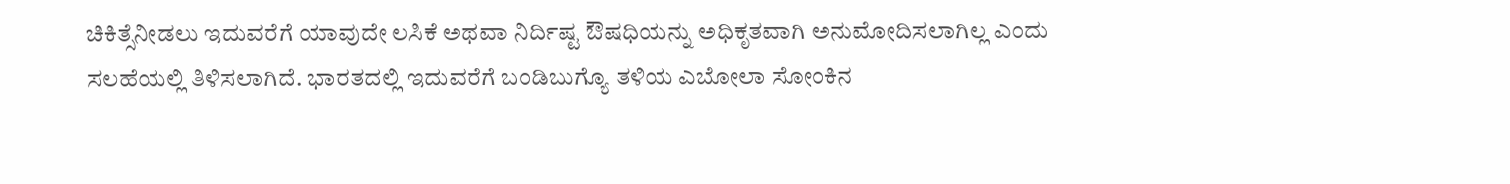ಚಿಕಿತ್ಸೆನೀಡಲು ಇದುವರೆಗೆ ಯಾವುದೇ ಲಸಿಕೆ ಅಥವಾ ನಿರ್ದಿಷ್ಟ ಔಷಧಿಯನ್ನು ಅಧಿಕೃತವಾಗಿ ಅನುಮೋದಿಸಲಾಗಿಲ್ಲ ಎಂದು ಸಲಹೆಯಲ್ಲಿ ತಿಳಿಸಲಾಗಿದೆ. ಭಾರತದಲ್ಲಿ ಇದುವರೆಗೆ ಬಂಡಿಬುಗ್ಯೊ ತಳಿಯ ಎಬೋಲಾ ಸೋಂಕಿನ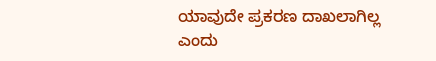ಯಾವುದೇ ಪ್ರಕರಣ ದಾಖಲಾಗಿಲ್ಲ ಎಂದು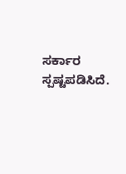ಸರ್ಕಾರ ಸ್ಪಷ್ಟಪಡಿಸಿದೆ.